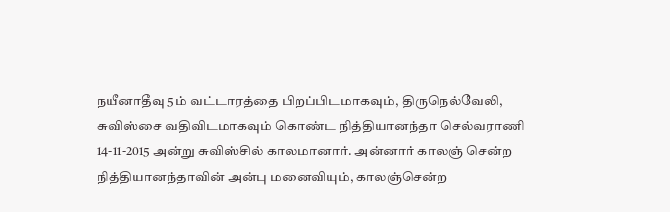நயீனாதீவு 5ம் வட்டாரத்தை பிறப்பிடமாகவும், திருநெல்வேலி, சுவிஸ்சை வதிவிடமாகவும் கொண்ட நித்தியானந்தா செல்வராணி 14-11-2015 அன்று சுவிஸ்சில் காலமானார். அன்னார் காலஞ் சென்ற நித்தியானந்தாவின் அன்பு மனைவியும், காலஞ்சென்ற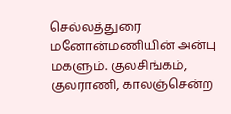செல்லத்துரை மனோன்மணியின் அன்பு மகளும். குலசிங்கம், குலராணி, காலஞ்சென்ற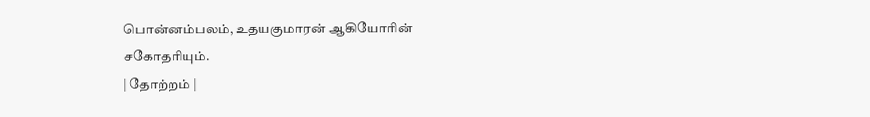பொன்னம்பலம், உதயகுமாரன் ஆகியோரின் சகோதரியும்.
| தோற்றம் |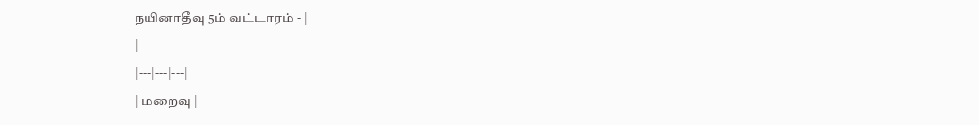நயினாதீவு 5ம் வட்டாரம் - |
|
|---|---|---|
| மறைவு |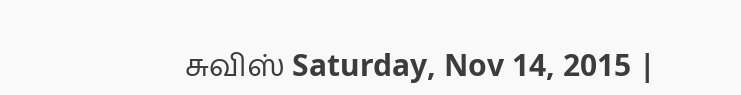சுவிஸ் Saturday, Nov 14, 2015 |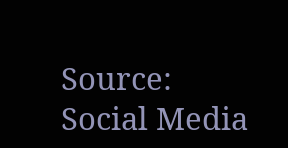Source:
Social Media